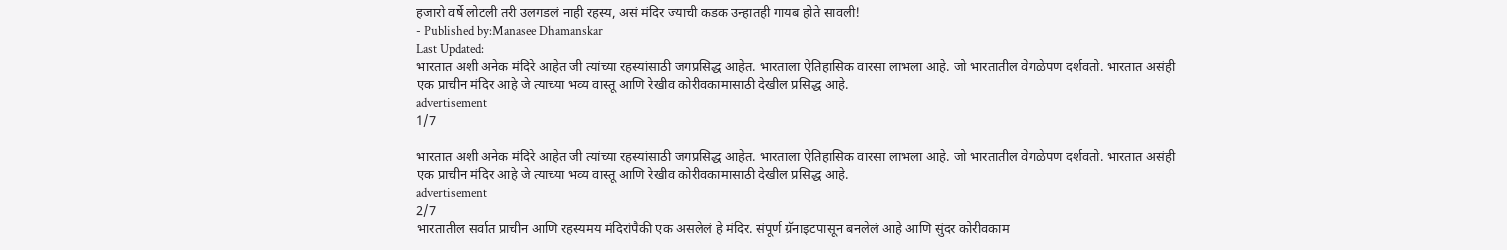हजारो वर्षे लोटली तरी उलगडलं नाही रहस्य, असं मंदिर ज्याची कडक उन्हातही गायब होते सावली!
- Published by:Manasee Dhamanskar
Last Updated:
भारतात अशी अनेक मंदिरे आहेत जी त्यांच्या रहस्यांसाठी जगप्रसिद्ध आहेत. भारताला ऐतिहासिक वारसा लाभला आहे. जो भारतातील वेगळेपण दर्शवतो. भारतात असंही एक प्राचीन मंदिर आहे जे त्याच्या भव्य वास्तू आणि रेखीव कोरीवकामासाठी देखील प्रसिद्ध आहे.
advertisement
1/7

भारतात अशी अनेक मंदिरे आहेत जी त्यांच्या रहस्यांसाठी जगप्रसिद्ध आहेत. भारताला ऐतिहासिक वारसा लाभला आहे. जो भारतातील वेगळेपण दर्शवतो. भारतात असंही एक प्राचीन मंदिर आहे जे त्याच्या भव्य वास्तू आणि रेखीव कोरीवकामासाठी देखील प्रसिद्ध आहे.
advertisement
2/7
भारतातील सर्वात प्राचीन आणि रहस्यमय मंदिरांपैकी एक असलेलं हे मंदिर. संपूर्ण ग्रॅनाइटपासून बनलेलं आहे आणि सुंदर कोरीवकाम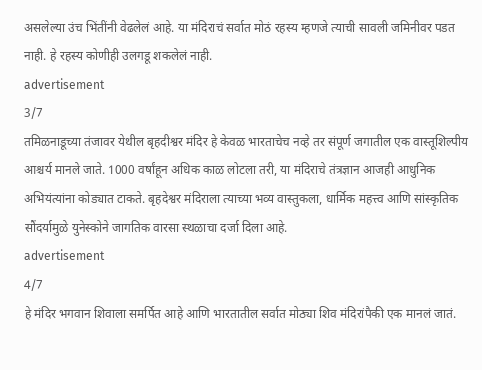असलेल्या उंच भिंतींनी वेढलेलं आहे. या मंदिराचं सर्वात मोठं रहस्य म्हणजे त्याची सावली जमिनीवर पडत नाही. हे रहस्य कोणीही उलगडू शकलेलं नाही.
advertisement
3/7
तमिळनाडूच्या तंजावर येथील बृहदीश्वर मंदिर हे केवळ भारताचेच नव्हे तर संपूर्ण जगातील एक वास्तूशिल्पीय आश्चर्य मानले जाते. 1000 वर्षांहून अधिक काळ लोटला तरी, या मंदिराचे तंत्रज्ञान आजही आधुनिक अभियंत्यांना कोड्यात टाकते. बृहदेश्वर मंदिराला त्याच्या भव्य वास्तुकला, धार्मिक महत्त्व आणि सांस्कृतिक सौंदर्यामुळे युनेस्कोने जागतिक वारसा स्थळाचा दर्जा दिला आहे.
advertisement
4/7
हे मंदिर भगवान शिवाला समर्पित आहे आणि भारतातील सर्वात मोठ्या शिव मंदिरांपैकी एक मानलं जातं.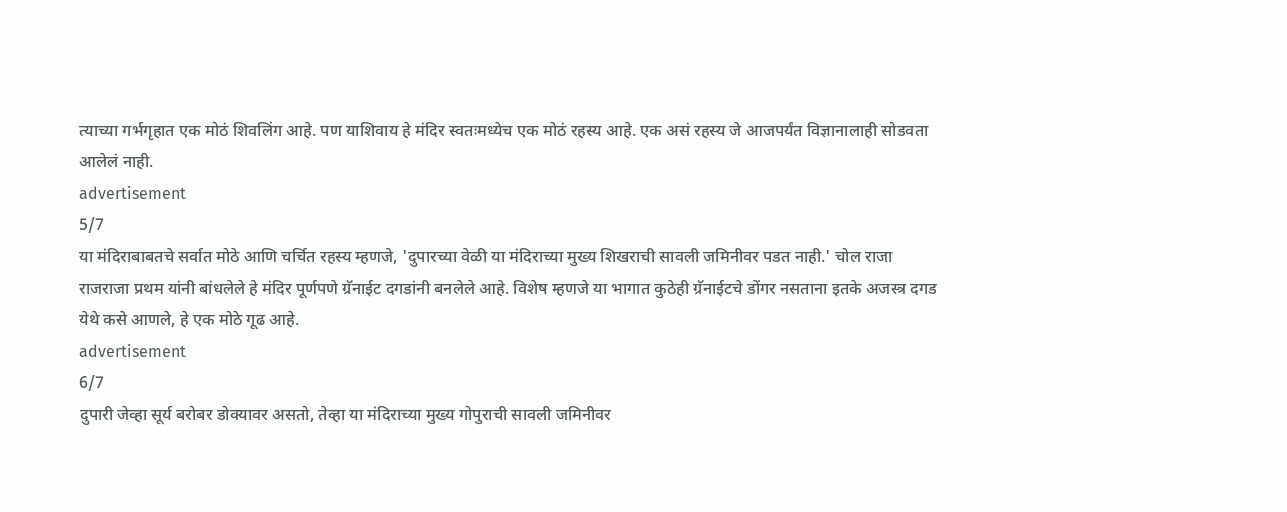त्याच्या गर्भगृहात एक मोठं शिवलिंग आहे. पण याशिवाय हे मंदिर स्वतःमध्येच एक मोठं रहस्य आहे. एक असं रहस्य जे आजपर्यंत विज्ञानालाही सोडवता आलेलं नाही.
advertisement
5/7
या मंदिराबाबतचे सर्वात मोठे आणि चर्चित रहस्य म्हणजे, 'दुपारच्या वेळी या मंदिराच्या मुख्य शिखराची सावली जमिनीवर पडत नाही.' चोल राजा राजराजा प्रथम यांनी बांधलेले हे मंदिर पूर्णपणे ग्रॅनाईट दगडांनी बनलेले आहे. विशेष म्हणजे या भागात कुठेही ग्रॅनाईटचे डोंगर नसताना इतके अजस्त्र दगड येथे कसे आणले, हे एक मोठे गूढ आहे.
advertisement
6/7
दुपारी जेव्हा सूर्य बरोबर डोक्यावर असतो, तेव्हा या मंदिराच्या मुख्य गोपुराची सावली जमिनीवर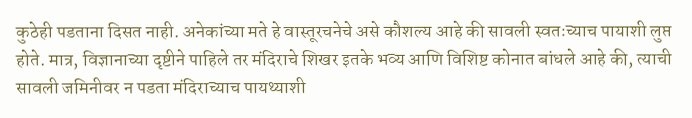कुठेही पडताना दिसत नाही. अनेकांच्या मते हे वास्तूरचनेचे असे कौशल्य आहे की सावली स्वतःच्याच पायाशी लुप्त होते. मात्र, विज्ञानाच्या दृष्टीने पाहिले तर मंदिराचे शिखर इतके भव्य आणि विशिष्ट कोनात बांधले आहे की, त्याची सावली जमिनीवर न पडता मंदिराच्याच पायथ्याशी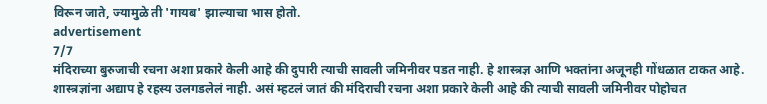विरून जाते, ज्यामुळे ती 'गायब' झाल्याचा भास होतो.
advertisement
7/7
मंदिराच्या बुरुजाची रचना अशा प्रकारे केली आहे की दुपारी त्याची सावली जमिनीवर पडत नाही. हे शास्त्रज्ञ आणि भक्तांना अजूनही गोंधळात टाकत आहे. शास्त्रज्ञांना अद्याप हे रहस्य उलगडलेलं नाही. असं म्हटलं जातं की मंदिराची रचना अशा प्रकारे केली आहे की त्याची सावली जमिनीवर पोहोचत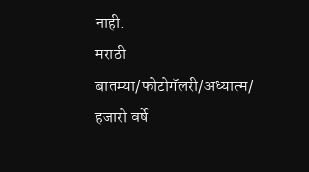नाही.
मराठी बातम्या/फोटोगॅलरी/अध्यात्म/
हजारो वर्षे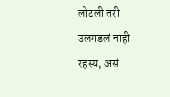लोटली तरी उलगडलं नाही रहस्य, असं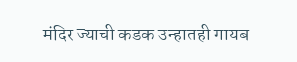मंदिर ज्याची कडक उन्हातही गायब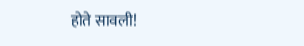होते सावली!